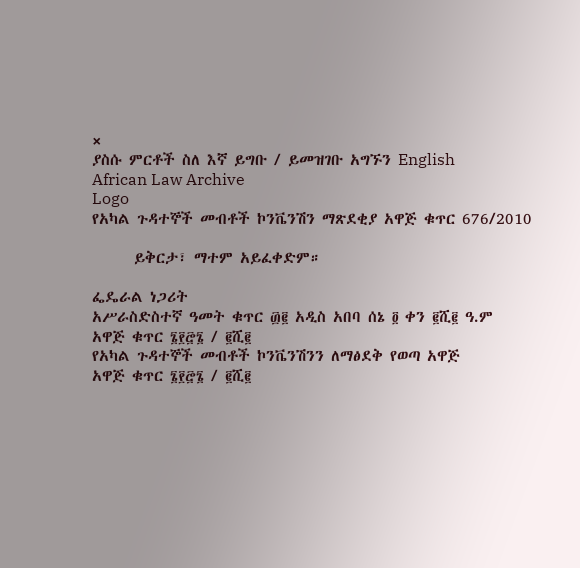×
ያስሱ ምርቶች ስለ እኛ ይግቡ / ይመዝገቡ አግኙን English
African Law Archive
Logo
የአካል ጉዳተኞች መብቶች ኮንቬንሽን ማጽደቂያ አዋጅ ቁጥር 676/2010

      ይቅርታ፣ ማተም አይፈቀድም።

ፌዴራል ነጋሪት
አሥራስድስተኛ ዓመት ቁጥር ፴፪ አዲስ አበባ ሰኔ ፬ ቀን ፪ሺ፪ ዓ.ም
አዋጅ ቁጥር ፮፻፸፮ / ፪ሺ፪
የአካል ጉዳተኞች መብቶች ኮንቬንሽንን ለማፅደቅ የወጣ አዋጅ
አዋጅ ቁጥር ፮፻፸፮ / ፪ሺ፪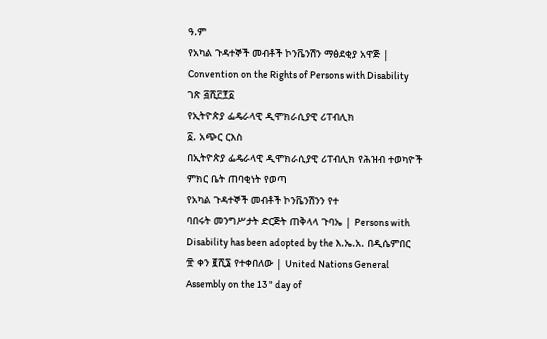ዓ.ም
የአካል ጉዳተኞች መብቶች ኮንቬንሽን ማፅደቂያ አዋጅ | Convention on the Rights of Persons with Disability ገጽ ፭ሺ፫፻፩
የኢትዮጵያ ፌዴራላዊ ዲሞክራሲያዊ ሪፐብሊክ
፩. አጭር ርእስ
በኢትዮጵያ ፌዴራላዊ ዲሞክራሲያዊ ሪፐብሊክ የሕዝብ ተወካዮች ምክር ቤት ጠባቂነት የወጣ
የአካል ጉዳተኞች መብቶች ኮንቬንሽንን የተ
ባበሩት መንግሥታት ድርጅት ጠቅላላ ጉባኤ | Persons with Disability has been adopted by the እ.ኤ.አ. በዲሴምበር ፹ ቀን ፪ሺ፮ የተቀበለው | United Nations General Assembly on the 13 " day of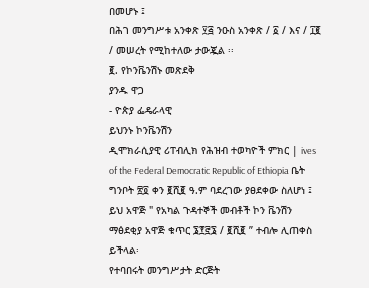በመሆኑ ፤
በሕገ መንግሥቱ አንቀጽ ፶፭ ንዑስ አንቀጽ / ፩ / እና / ፲፪ / መሠረት የሚከተለው ታውጇል ፡፡
፪. የኮንቬንሽኑ መጽደቅ
ያንዱ ዋጋ
- ዮጵያ ፌዴራላዊ
ይህንኑ ኮንቬንሽን
ዲሞክራሲያዊ ሪፐብሊክ የሕዝብ ተወካዮች ምክር | ives of the Federal Democratic Republic of Ethiopia ቤት ግንቦት ፳፬ ቀን ፪ሺ፪ ዓ.ም ባደረገው ያፀደቀው ስለሆነ ፤
ይህ አዋጅ " የአካል ጉዳተኞች መብቶች ኮን ቬንሽን ማፅደቂያ አዋጅ ቁጥር ፮፻፸፮ / ፪ሺ፪ ” ተብሎ ሊጠቀስ ይችላል፡
የተባበሩት መንግሥታት ድርጅት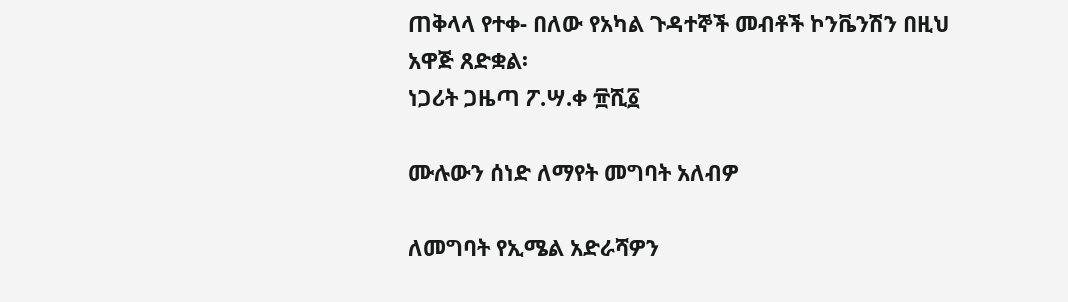ጠቅላላ የተቀ- በለው የአካል ጉዳተኞች መብቶች ኮንቬንሽን በዚህ አዋጅ ጸድቋል፡
ነጋሪት ጋዜጣ ፖ.ሣ.ቀ ፹ሺ፩

ሙሉውን ሰነድ ለማየት መግባት አለብዎ

ለመግባት የኢሜል አድራሻዎን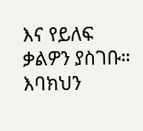እና የይለፍ ቃልዎን ያስገቡ።
እባክህን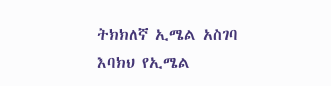ትክክለኛ ኢሜል አስገባ
እባክህ የኢሜል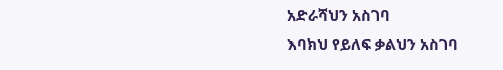አድራሻህን አስገባ
እባክህ የይለፍ ቃልህን አስገባ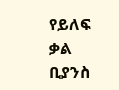የይለፍ ቃል ቢያንስ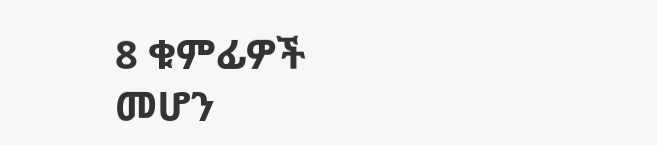8 ቁምፊዎች መሆን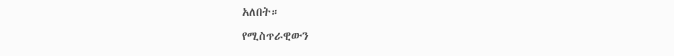አለበት።
የሚስጥራዊውን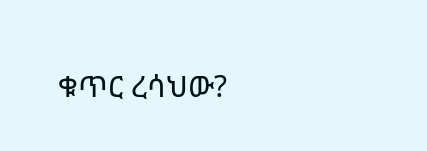ቁጥር ረሳህው?